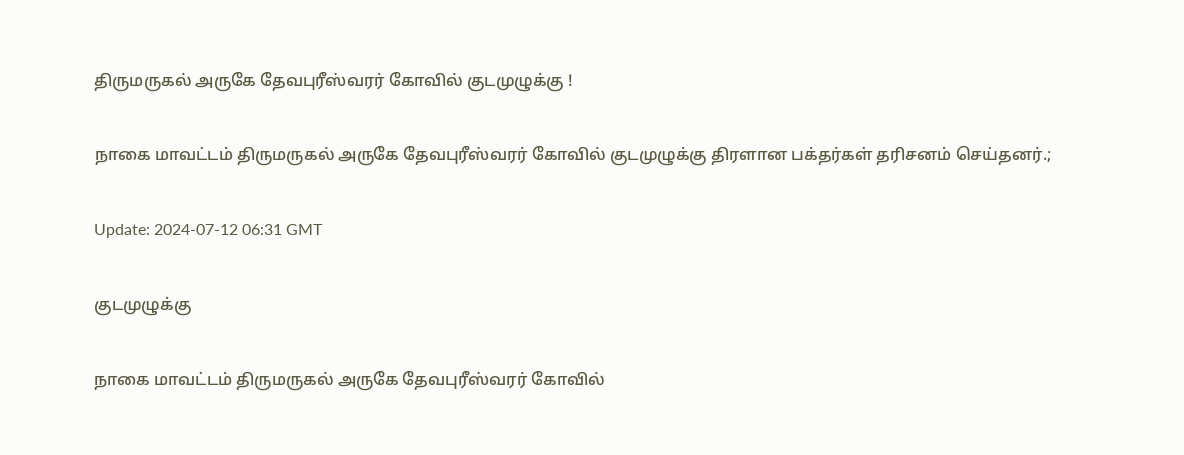திருமருகல் அருகே தேவபுரீஸ்வரர் கோவில் குடமுழுக்கு !

நாகை மாவட்டம் திருமருகல் அருகே தேவபுரீஸ்வரர் கோவில் குடமுழுக்கு திரளான பக்தர்கள் தரிசனம் செய்தனர்.;

Update: 2024-07-12 06:31 GMT

குடமுழுக்கு

நாகை மாவட்டம் திருமருகல் அருகே தேவபுரீஸ்வரர் கோவில்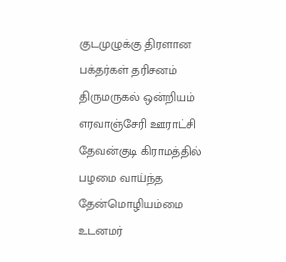குடமுழுக்கு திரளான பக்தர்கள் தரிசனம் திருமருகல் ஒன்றியம் எரவாஞ்சேரி ஊராட்சி தேவன்குடி கிராமத்தில் பழமை வாய்ந்த தேன்மொழியம்மை உடனமர்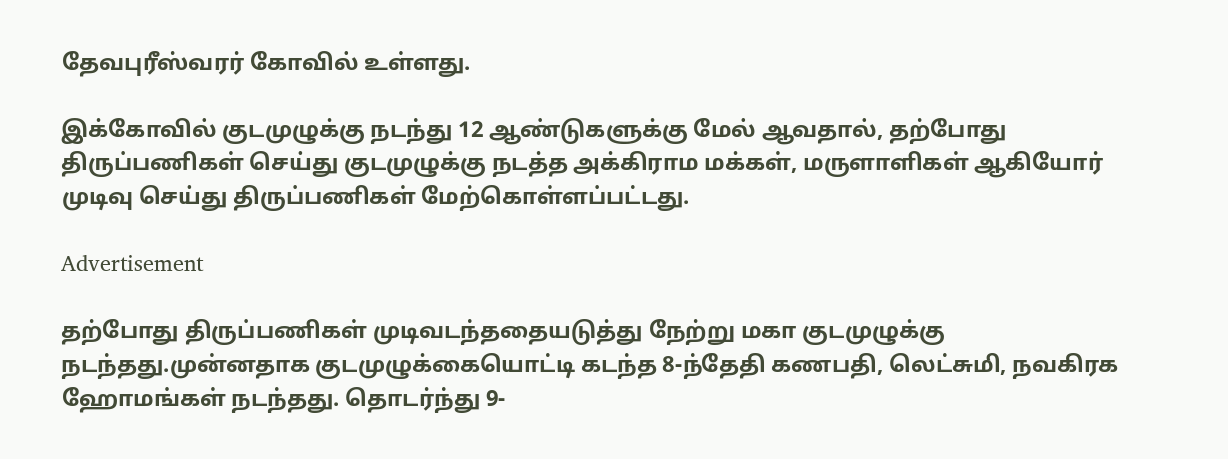தேவபுரீஸ்வரர் கோவில் உள்ளது.

இக்கோவில் குடமுழுக்கு நடந்து 12 ஆண்டுகளுக்கு மேல் ஆவதால், தற்போது திருப்பணிகள் செய்து குடமுழுக்கு நடத்த அக்கிராம மக்கள், மருளாளிகள் ஆகியோர் முடிவு செய்து திருப்பணிகள் மேற்கொள்ளப்பட்டது.

Advertisement

தற்போது திருப்பணிகள் முடிவடந்ததையடுத்து நேற்று மகா குடமுழுக்கு நடந்தது.முன்னதாக குடமுழுக்கையொட்டி கடந்த 8-ந்தேதி கணபதி, லெட்சுமி, நவகிரக ஹோமங்கள் நடந்தது. தொடர்ந்து 9-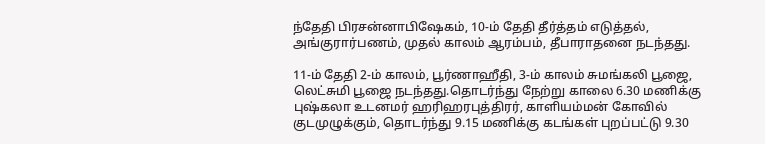ந்தேதி பிரசன்னாபிஷேகம், 10-ம் தேதி தீர்த்தம் எடுத்தல், அங்குரார்பணம், முதல் காலம் ஆரம்பம், தீபாராதனை நடந்தது.

11-ம் தேதி 2-ம் காலம், பூர்ணாஹீதி, 3-ம் காலம் சுமங்கலி பூஜை, லெட்சுமி பூஜை நடந்தது.தொடர்ந்து நேற்று காலை 6.30 மணிக்கு புஷ்கலா உடனமர் ஹரிஹரபுத்திரர், காளியம்மன் கோவில் குடமுழுக்கும், தொடர்ந்து 9.15 மணிக்கு கடங்கள் புறப்பட்டு 9.30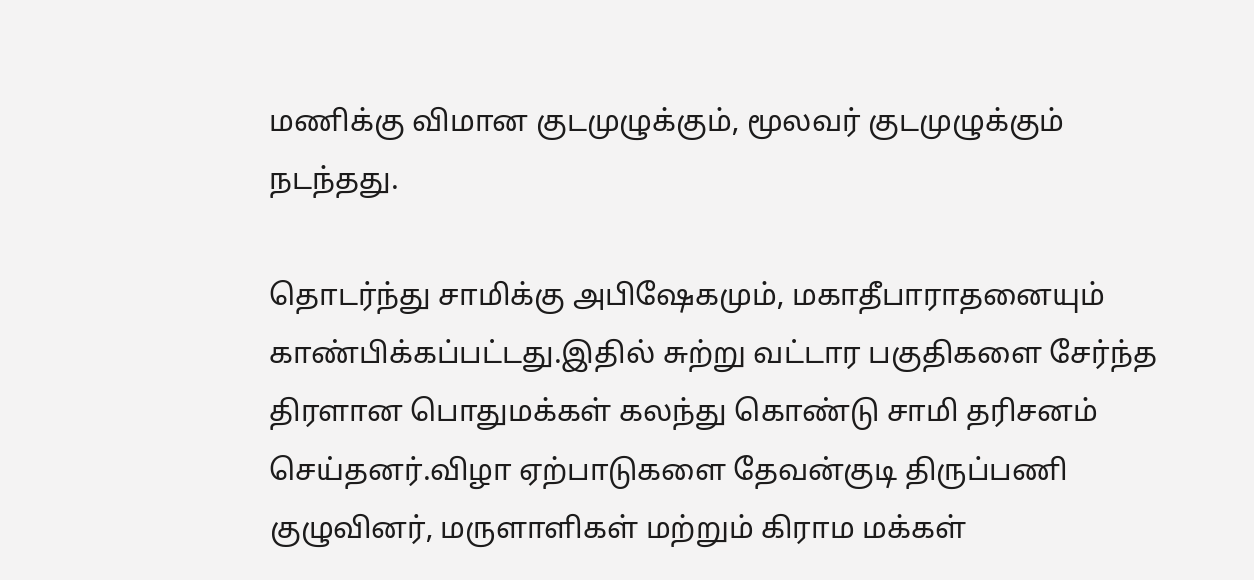மணிக்கு விமான குடமுழுக்கும், மூலவர் குடமுழுக்கும் நடந்தது.

தொடர்ந்து சாமிக்கு அபிஷேகமும், மகாதீபாராதனையும் காண்பிக்கப்பட்டது.இதில் சுற்று வட்டார பகுதிகளை சேர்ந்த திரளான பொதுமக்கள் கலந்து கொண்டு சாமி தரிசனம் செய்தனர்.விழா ஏற்பாடுகளை தேவன்குடி திருப்பணி குழுவினர், மருளாளிகள் மற்றும் கிராம மக்கள்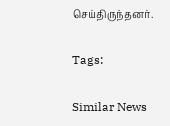செய்திருந்தனர்.

Tags:

Similar News